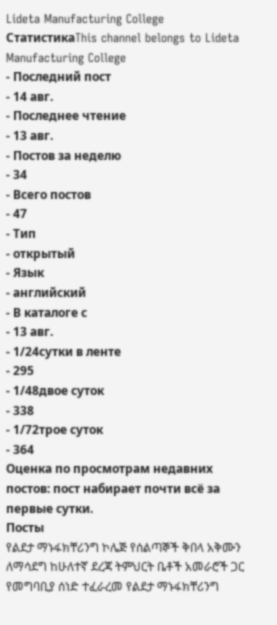Lideta Manufacturing College
СтатистикаThis channel belongs to Lideta Manufacturing College
- Последний пост
- 14 авг.
- Последнее чтение
- 13 авг.
- Постов за неделю
- 34
- Всего постов
- 47
- Тип
- открытый
- Язык
- английский
- В каталоге с
- 13 авг.
- 1/24сутки в ленте
- 295
- 1/48двое суток
- 338
- 1/72трое суток
- 364
Оценка по просмотрам недавних постов: пост набирает почти всё за первые сутки.
Посты
የልደታ ማኑፋክቸሪንግ ኮሌጅ የሰልጣኞች ቅበላ አቅሙን ለማሳደግ ከሁለተኛ ደረጃ ትምህርት ቤቶች አመራሮች ጋር የመግባቢያ ሰነድ ተፈራረመ የልደታ ማኑፋክቸሪንግ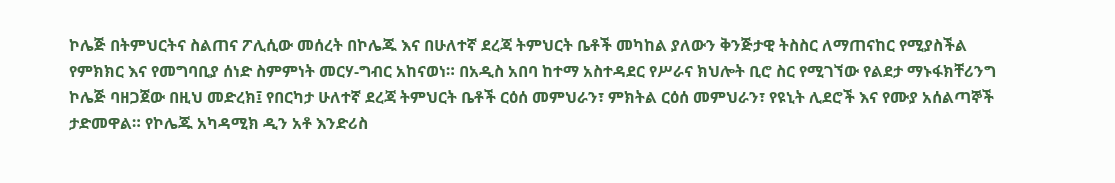ኮሌጅ በትምህርትና ስልጠና ፖሊሲው መሰረት በኮሌጁ እና በሁለተኛ ደረጃ ትምህርት ቤቶች መካከል ያለውን ቅንጅታዊ ትስስር ለማጠናከር የሚያስችል የምክክር እና የመግባቢያ ሰነድ ስምምነት መርሃ-ግብር አከናወነ። በአዲስ አበባ ከተማ አስተዳደር የሥራና ክህሎት ቢሮ ስር የሚገኘው የልደታ ማኑፋክቸሪንግ ኮሌጅ ባዘጋጀው በዚህ መድረክ፤ የበርካታ ሁለተኛ ደረጃ ትምህርት ቤቶች ርዕሰ መምህራን፣ ምክትል ርዕሰ መምህራን፣ የዩኒት ሊደሮች እና የሙያ አሰልጣኞች ታድመዋል። የኮሌጁ አካዳሚክ ዲን አቶ እንድሪስ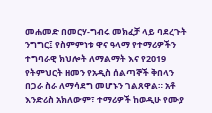መሐመድ በመርሃ-ግብሩ መክፈቻ ላይ ባደረጉት ንግግር፤ የስምምነቱ ዋና ዓላማ የተማሪዎችን ተግባራዊ ክህሎት ለማልማት እና የ2019 የትምህርት ዘመን የአዲስ ሰልጣኞች ቅበላን በጋራ ስራ ለማሳደግ መሆኑን ገልጸዋል። አቶ እንድሪስ አክለውም፣ ተማሪዎች ከወዲሁ የሙያ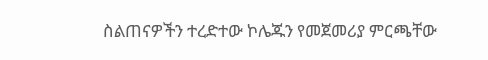ስልጠናዎችን ተረድተው ኮሌጁን የመጀመሪያ ምርጫቸው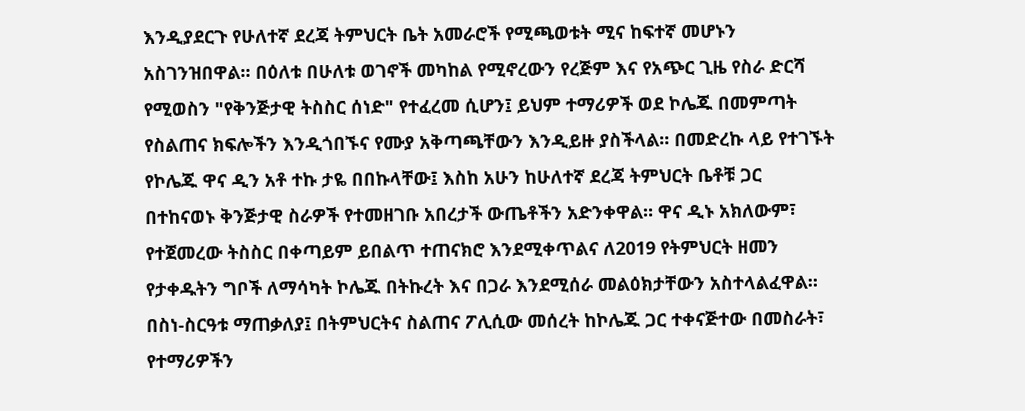እንዲያደርጉ የሁለተኛ ደረጃ ትምህርት ቤት አመራሮች የሚጫወቱት ሚና ከፍተኛ መሆኑን አስገንዝበዋል። በዕለቱ በሁለቱ ወገኖች መካከል የሚኖረውን የረጅም እና የአጭር ጊዜ የስራ ድርሻ የሚወስን "የቅንጅታዊ ትስስር ሰነድ" የተፈረመ ሲሆን፤ ይህም ተማሪዎች ወደ ኮሌጁ በመምጣት የስልጠና ክፍሎችን እንዲጎበኙና የሙያ አቅጣጫቸውን እንዲይዙ ያስችላል። በመድረኩ ላይ የተገኙት የኮሌጁ ዋና ዲን አቶ ተኩ ታዬ በበኩላቸው፤ እስከ አሁን ከሁለተኛ ደረጃ ትምህርት ቤቶቹ ጋር በተከናወኑ ቅንጅታዊ ስራዎች የተመዘገቡ አበረታች ውጤቶችን አድንቀዋል። ዋና ዲኑ አክለውም፣ የተጀመረው ትስስር በቀጣይም ይበልጥ ተጠናክሮ እንደሚቀጥልና ለ2019 የትምህርት ዘመን የታቀዱትን ግቦች ለማሳካት ኮሌጁ በትኩረት እና በጋራ እንደሚሰራ መልዕክታቸውን አስተላልፈዋል። በስነ-ስርዓቱ ማጠቃለያ፤ በትምህርትና ስልጠና ፖሊሲው መሰረት ከኮሌጁ ጋር ተቀናጅተው በመስራት፣ የተማሪዎችን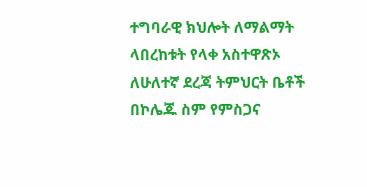ተግባራዊ ክህሎት ለማልማት ላበረከቱት የላቀ አስተዋጽኦ ለሁለተኛ ደረጃ ትምህርት ቤቶች በኮሌጁ ስም የምስጋና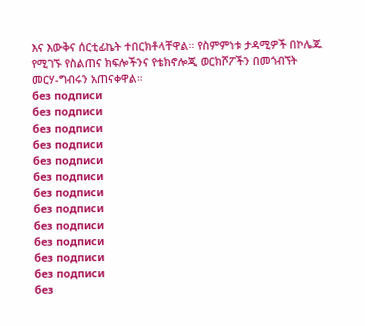እና እውቅና ሰርቲፊኬት ተበርክቶላቸዋል። የስምምነቱ ታዳሚዎች በኮሌጁ የሚገኙ የስልጠና ክፍሎችንና የቴክኖሎጂ ወርክሾፖችን በመጎብኘት መርሃ-ግብሩን አጠናቀዋል።
без подписи
без подписи
без подписи
без подписи
без подписи
без подписи
без подписи
без подписи
без подписи
без подписи
без подписи
без подписи
без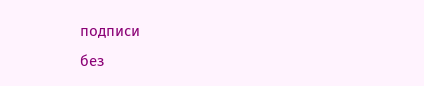подписи
без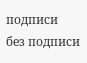подписи
без подписи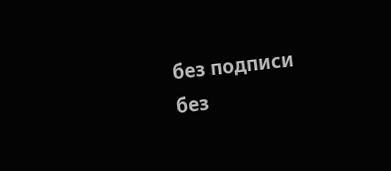без подписи
без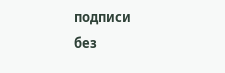подписи
без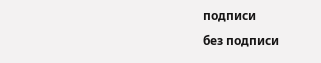подписи
без подписи